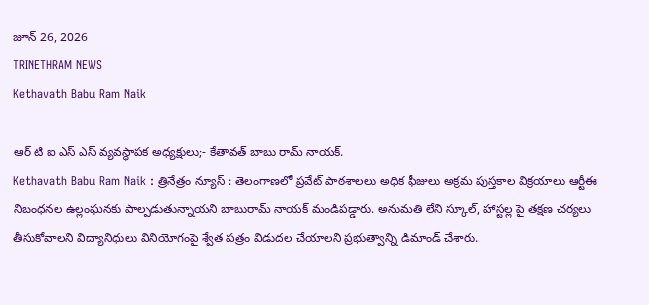జూన్ 26, 2026
TRINETHRAM NEWS
Kethavath Babu Ram Naik

ఆర్ టి ఐ ఎస్ ఎస్ వ్యవస్థాపక అధ్యక్షులు;- కేతావత్ బాబు రామ్ నాయక్.
Kethavath Babu Ram Naik : త్రినేత్రం న్యూస్ : తెలంగాణలో ప్రవేట్ పాఠశాలలు అధిక ఫీజులు అక్రమ పుస్తకాల విక్రయాలు ఆర్టీఈ నిబంధనల ఉల్లంఘనకు పాల్పడుతున్నాయని బాబురామ్ నాయక్ మండిపడ్డారు. అనుమతి లేని స్కూల్, హాస్టల్ల పై తక్షణ చర్యలు తీసుకోవాలని విద్యానిధులు వినియోగంపై శ్వేత పత్రం విడుదల చేయాలని ప్రభుత్వాన్ని డిమాండ్ చేశారు.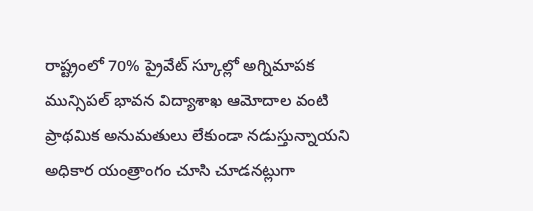రాష్ట్రంలో 70% ప్రైవేట్ స్కూల్లో అగ్నిమాపక మున్సిపల్ భావన విద్యాశాఖ ఆమోదాల వంటి ప్రాథమిక అనుమతులు లేకుండా నడుస్తున్నాయని అధికార యంత్రాంగం చూసి చూడనట్లుగా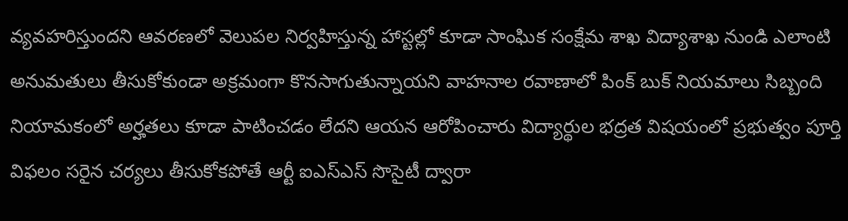వ్యవహరిస్తుందని ఆవరణలో వెలుపల నిర్వహిస్తున్న హాస్టల్లో కూడా సాంఘిక సంక్షేమ శాఖ విద్యాశాఖ నుండి ఎలాంటి అనుమతులు తీసుకోకుండా అక్రమంగా కొనసాగుతున్నాయని వాహనాల రవాణాలో పింక్ బుక్ నియమాలు సిబ్బంది నియామకంలో అర్హతలు కూడా పాటించడం లేదని ఆయన ఆరోపించారు విద్యార్థుల భద్రత విషయంలో ప్రభుత్వం పూర్తి విఫలం సరైన చర్యలు తీసుకోకపోతే ఆర్టీ ఐఎస్ఎస్ సొసైటీ ద్వారా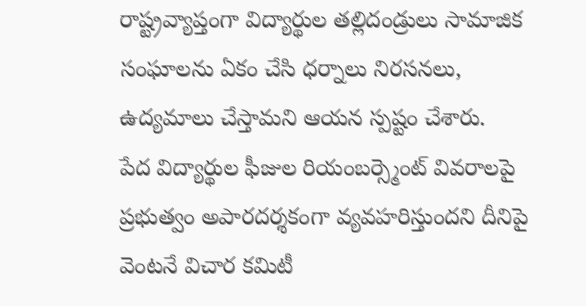రాష్ట్రవ్యాప్తంగా విద్యార్థుల తల్లిదండ్రులు సామాజిక సంఘాలను ఏకం చేసి ధర్నాలు నిరసనలు, ఉద్యమాలు చేస్తామని ఆయన స్పష్టం చేశారు.
పేద విద్యార్థుల ఫీజుల రియంబర్స్మెంట్ వివరాలపై ప్రభుత్వం అపారదర్శకంగా వ్యవహరిస్తుందని దీనిపై వెంటనే విచార కమిటీ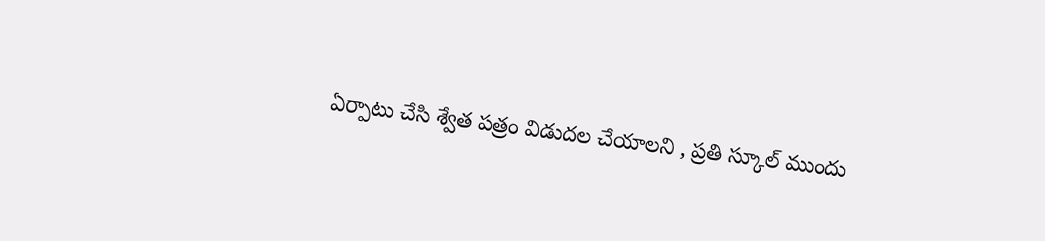ఏర్పాటు చేసి శ్వేత పత్రం విడుదల చేయాలని , ప్రతి స్కూల్ ముందు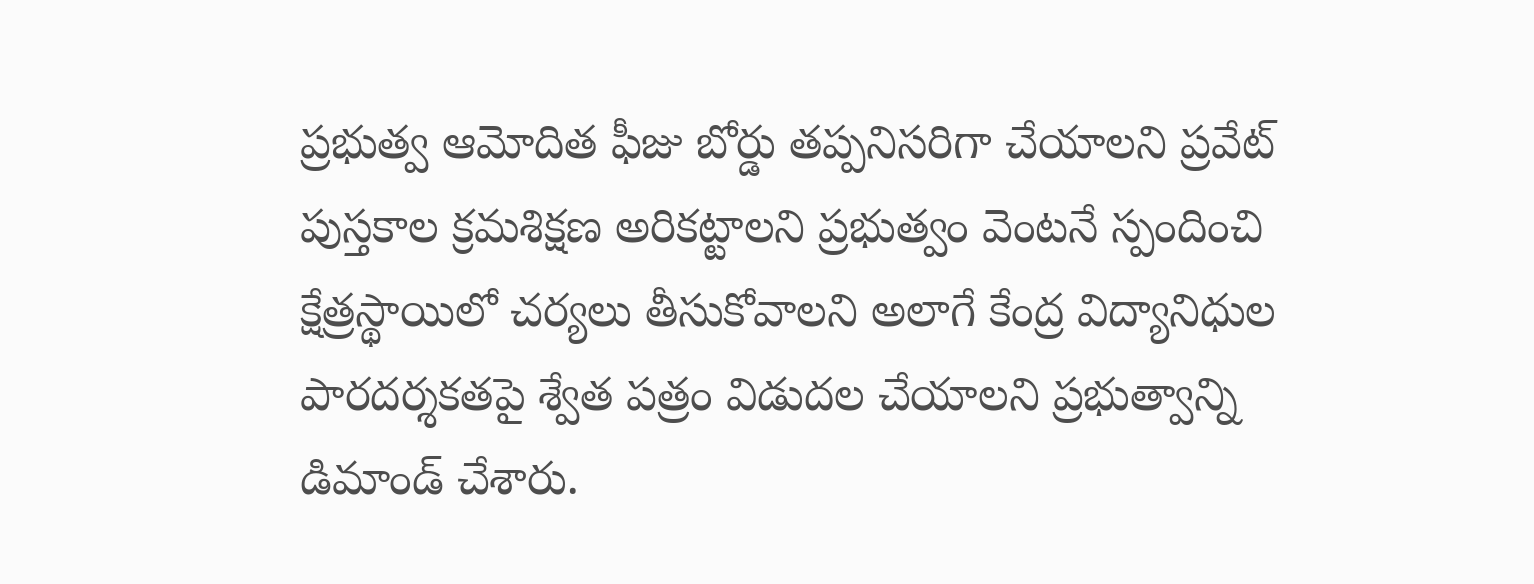ప్రభుత్వ ఆమోదిత ఫీజు బోర్డు తప్పనిసరిగా చేయాలని ప్రవేట్ పుస్తకాల క్రమశిక్షణ అరికట్టాలని ప్రభుత్వం వెంటనే స్పందించి క్షేత్రస్థాయిలో చర్యలు తీసుకోవాలని అలాగే కేంద్ర విద్యానిధుల పారదర్శకతపై శ్వేత పత్రం విడుదల చేయాలని ప్రభుత్వాన్ని డిమాండ్ చేశారు.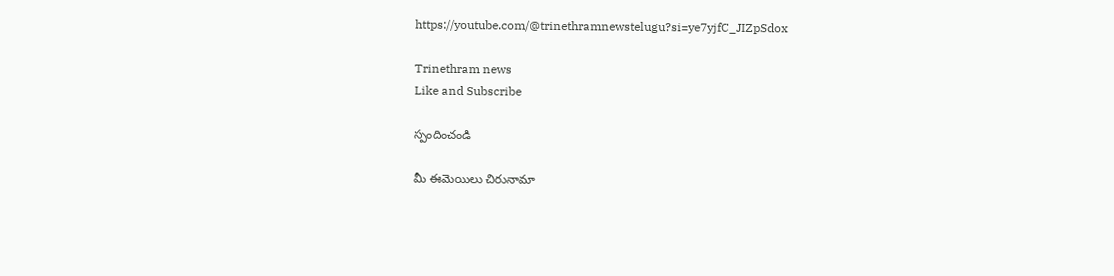https://youtube.com/@trinethramnewstelugu?si=ye7yjfC_JIZpSdox

Trinethram news
Like and Subscribe

స్పందించండి

మీ ఈమెయిలు చిరునామా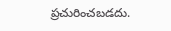ప్రచురించబడదు.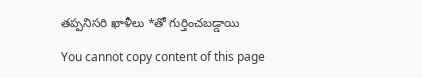తప్పనిసరి ఖాళీలు *తో గుర్తించబడ్డాయి

You cannot copy content of this page